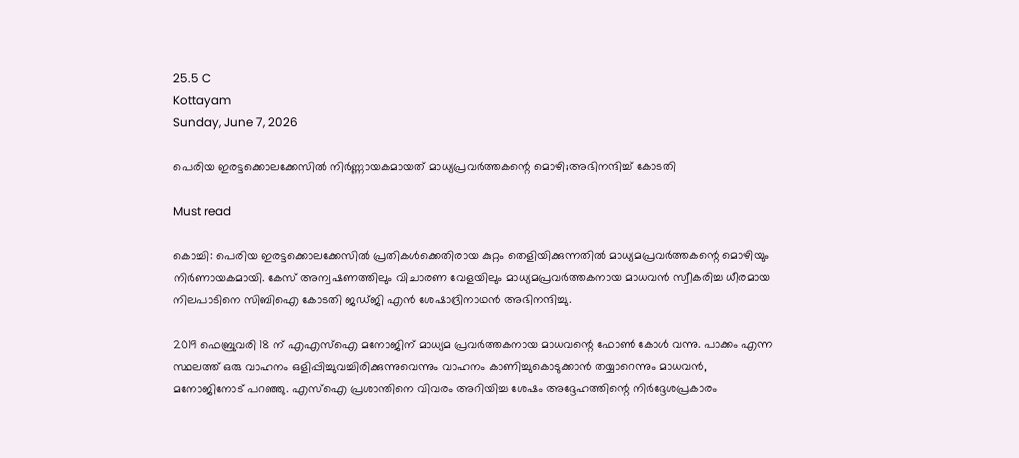25.5 C
Kottayam
Sunday, June 7, 2026

പെരിയ ഇരട്ടക്കൊലക്കേസില്‍ നിര്‍ണ്ണായകമായത് മാധ്യപ്രവര്‍ത്തകന്റെ മൊഴി;അഭിനന്ദിച്ച് കോടതി

Must read

കൊച്ചി: പെരിയ ഇരട്ടക്കൊലക്കേസില്‍ പ്രതികള്‍ക്കെതിരായ കുറ്റം തെളിയിക്കുന്നതില്‍ മാധ്യമപ്രവര്‍ത്തകന്റെ മൊഴിയും നിര്‍ണായകമായി. കേസ് അന്വഷണത്തിലും വിചാരണ വേളയിലും മാധ്യമപ്രവര്‍ത്തകനായ മാധവന്‍ സ്വീകരിച്ച ധീരമായ നിലപാടിനെ സിബിഐ കോടതി ജഡ്ജി എന്‍ ശേഷാദ്രിനാഥന്‍ അഭിനന്ദിച്ചു.

2019 ഫെബ്രുവരി 18 ന് എഎസ്‌ഐ മനോജിന് മാധ്യമ പ്രവര്‍ത്തകനായ മാധവന്റെ ഫോണ്‍ കോള്‍ വന്നു. പാക്കം എന്ന സ്ഥലത്ത് ഒരു വാഹനം ഒളിപ്പിച്ചുവച്ചിരിക്കുന്നുവെന്നും വാഹനം കാണിച്ചുകൊടുക്കാന്‍ തയ്യാറെന്നും മാധവന്‍, മനോജിനോട് പറഞ്ഞു. എസ്‌ഐ പ്രശാന്തിനെ വിവരം അറിയിച്ച ശേഷം അദ്ദേഹത്തിന്റെ നിര്‍ദ്ദേശപ്രകാരം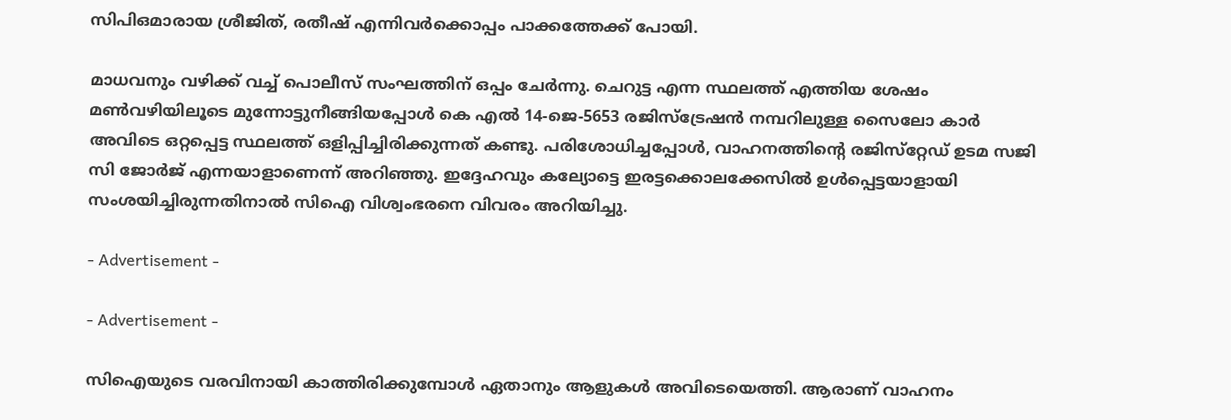സിപിഒമാരായ ശ്രീജിത്, രതീഷ് എന്നിവര്‍ക്കൊപ്പം പാക്കത്തേക്ക് പോയി.

മാധവനും വഴിക്ക് വച്ച് പൊലീസ് സംഘത്തിന് ഒപ്പം ചേര്‍ന്നു. ചെറുട്ട എന്ന സ്ഥലത്ത് എത്തിയ ശേഷം മണ്‍വഴിയിലൂടെ മുന്നോട്ടുനീങ്ങിയപ്പോള്‍ കെ എല്‍ 14-ജെ-5653 രജിസ്‌ട്രേഷന്‍ നമ്പറിലുള്ള സൈലോ കാര്‍ അവിടെ ഒറ്റപ്പെട്ട സ്ഥലത്ത് ഒളിപ്പിച്ചിരിക്കുന്നത് കണ്ടു. പരിശോധിച്ചപ്പോള്‍, വാഹനത്തിന്റെ രജിസ്‌റ്റേഡ് ഉടമ സജി സി ജോര്‍ജ് എന്നയാളാണെന്ന് അറിഞ്ഞു. ഇദ്ദേഹവും കല്യോട്ടെ ഇരട്ടക്കൊലക്കേസില്‍ ഉള്‍പ്പെട്ടയാളായി സംശയിച്ചിരുന്നതിനാല്‍ സിഐ വിശ്വംഭരനെ വിവരം അറിയിച്ചു.

- Advertisement -

- Advertisement -

സിഐയുടെ വരവിനായി കാത്തിരിക്കുമ്പോള്‍ ഏതാനും ആളുകള്‍ അവിടെയെത്തി. ആരാണ് വാഹനം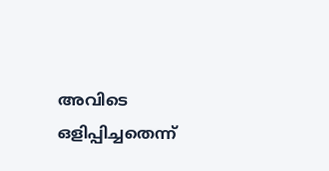അവിടെ ഒളിപ്പിച്ചതെന്ന്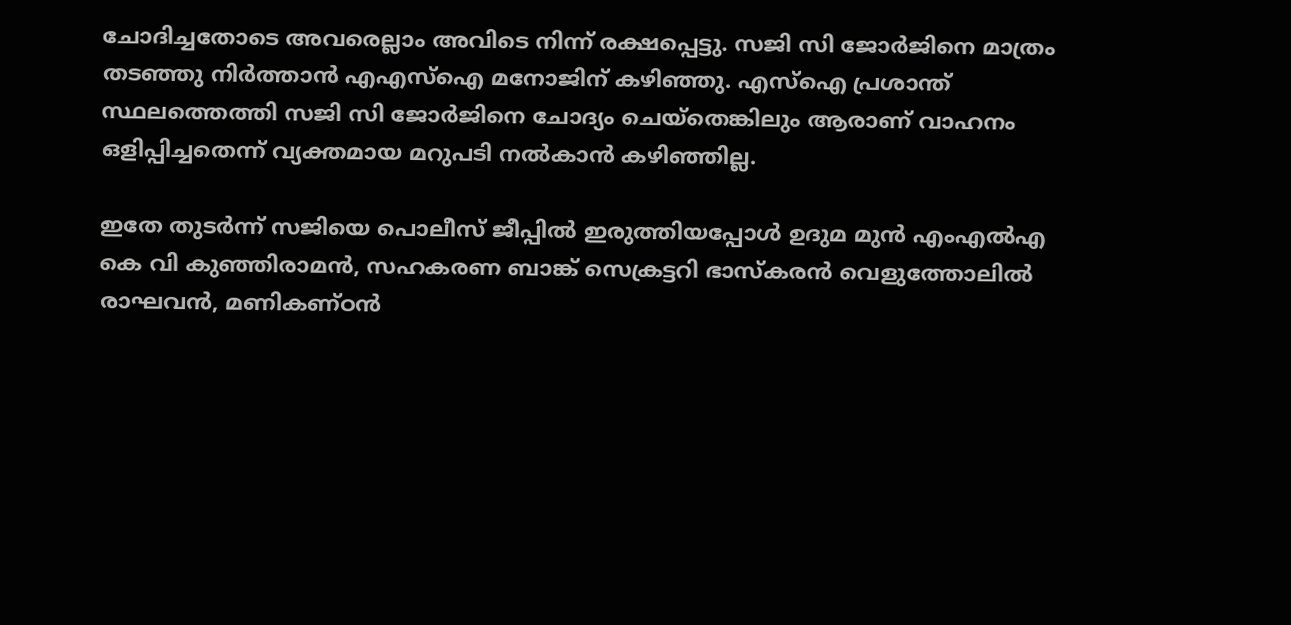ചോദിച്ചതോടെ അവരെല്ലാം അവിടെ നിന്ന് രക്ഷപ്പെട്ടു. സജി സി ജോര്‍ജിനെ മാത്രം തടഞ്ഞു നിര്‍ത്താന്‍ എഎസ്‌ഐ മനോജിന് കഴിഞ്ഞു. എസ്‌ഐ പ്രശാന്ത് സ്ഥലത്തെത്തി സജി സി ജോര്‍ജിനെ ചോദ്യം ചെയ്‌തെങ്കിലും ആരാണ് വാഹനം ഒളിപ്പിച്ചതെന്ന് വ്യക്തമായ മറുപടി നല്‍കാന്‍ കഴിഞ്ഞില്ല.

ഇതേ തുടര്‍ന്ന് സജിയെ പൊലീസ് ജീപ്പില്‍ ഇരുത്തിയപ്പോള്‍ ഉദുമ മുന്‍ എംഎല്‍എ കെ വി കുഞ്ഞിരാമന്‍, സഹകരണ ബാങ്ക് സെക്രട്ടറി ഭാസ്‌കരന്‍ വെളുത്തോലില്‍ രാഘവന്‍, മണികണ്ഠന്‍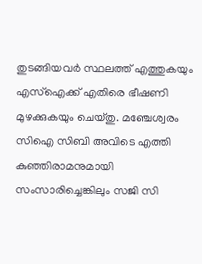തുടങ്ങിയവര്‍ സ്ഥലത്ത് എത്തുകയും എസ്‌ഐക്ക് എതിരെ ഭീഷണി മുഴക്കുകയും ചെയ്തു. മഞ്ചേശ്വരം സിഐ സിബി അവിടെ എത്തി കുഞ്ഞിരാമനുമായി സംസാരിച്ചെങ്കിലും സജി സി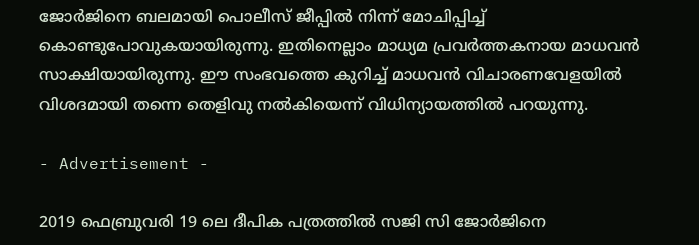ജോര്‍ജിനെ ബലമായി പൊലീസ് ജീപ്പില്‍ നിന്ന് മോചിപ്പിച്ച് കൊണ്ടുപോവുകയായിരുന്നു. ഇതിനെല്ലാം മാധ്യമ പ്രവര്‍ത്തകനായ മാധവന്‍ സാക്ഷിയായിരുന്നു. ഈ സംഭവത്തെ കുറിച്ച് മാധവന്‍ വിചാരണവേളയില്‍ വിശദമായി തന്നെ തെളിവു നല്‍കിയെന്ന് വിധിന്യായത്തില്‍ പറയുന്നു.

- Advertisement -

2019 ഫെബ്രുവരി 19 ലെ ദീപിക പത്രത്തില്‍ സജി സി ജോര്‍ജിനെ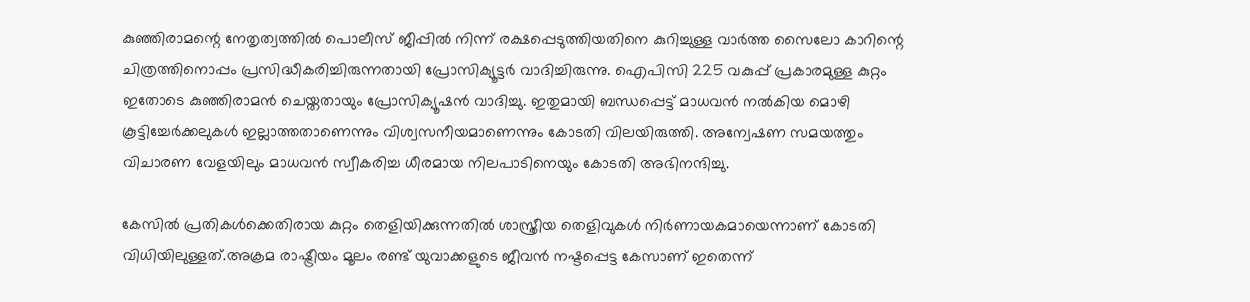കുഞ്ഞിരാമന്റെ നേതൃത്വത്തില്‍ പൊലീസ് ജീപ്പില്‍ നിന്ന് രക്ഷപ്പെടുത്തിയതിനെ കുറിച്ചുള്ള വാര്‍ത്ത സൈലോ കാറിന്റെ ചിത്രത്തിനൊപ്പം പ്രസിദ്ധീകരിച്ചിരുന്നതായി പ്രോസിക്യൂട്ടര്‍ വാദിച്ചിരുന്നു. ഐപിസി 225 വകുപ്പ് പ്രകാരമുള്ള കുറ്റം ഇതോടെ കുഞ്ഞിരാമന്‍ ചെയ്തതായും പ്രോസിക്യൂഷന്‍ വാദിച്ചു. ഇതുമായി ബന്ധപ്പെട്ട് മാധവന്‍ നല്‍കിയ മൊഴി കൂട്ടിച്ചേര്‍ക്കലുകള്‍ ഇല്ലാത്തതാണെന്നും വിശ്വസനീയമാണെന്നും കോടതി വിലയിരുത്തി. അന്വേഷണ സമയത്തും വിചാരണ വേളയിലും മാധവന്‍ സ്വീകരിച്ച ധീരമായ നിലപാടിനെയും കോടതി അഭിനന്ദിച്ചു.

കേസില്‍ പ്രതികള്‍ക്കെതിരായ കുറ്റം തെളിയിക്കുന്നതില്‍ ശാസ്ത്രീയ തെളിവുകള്‍ നിര്‍ണായകമായെന്നാണ് കോടതി വിധിയിലുള്ളത്.അക്രമ രാഷ്ട്രീയം മൂലം രണ്ട് യുവാക്കളുടെ ജീവന്‍ നഷ്ടപ്പെട്ട കേസാണ് ഇതെന്ന്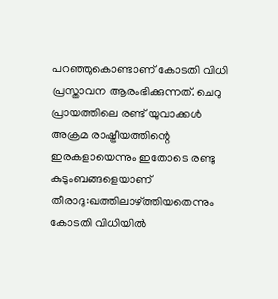പറഞ്ഞുകൊണ്ടാണ് കോടതി വിധി പ്രസ്താവന ആരംഭിക്കുന്നത്. ചെറു പ്രായത്തിലെ രണ്ട് യുവാക്കള്‍ അക്രമ രാഷ്ട്രീയത്തിന്റെ ഇരകളായെന്നും ഇതോടെ രണ്ടു കുടുംബങ്ങളെയാണ് തീരാദു:ഖത്തിലാഴ്ത്തിയതെന്നും കോടതി വിധിയില്‍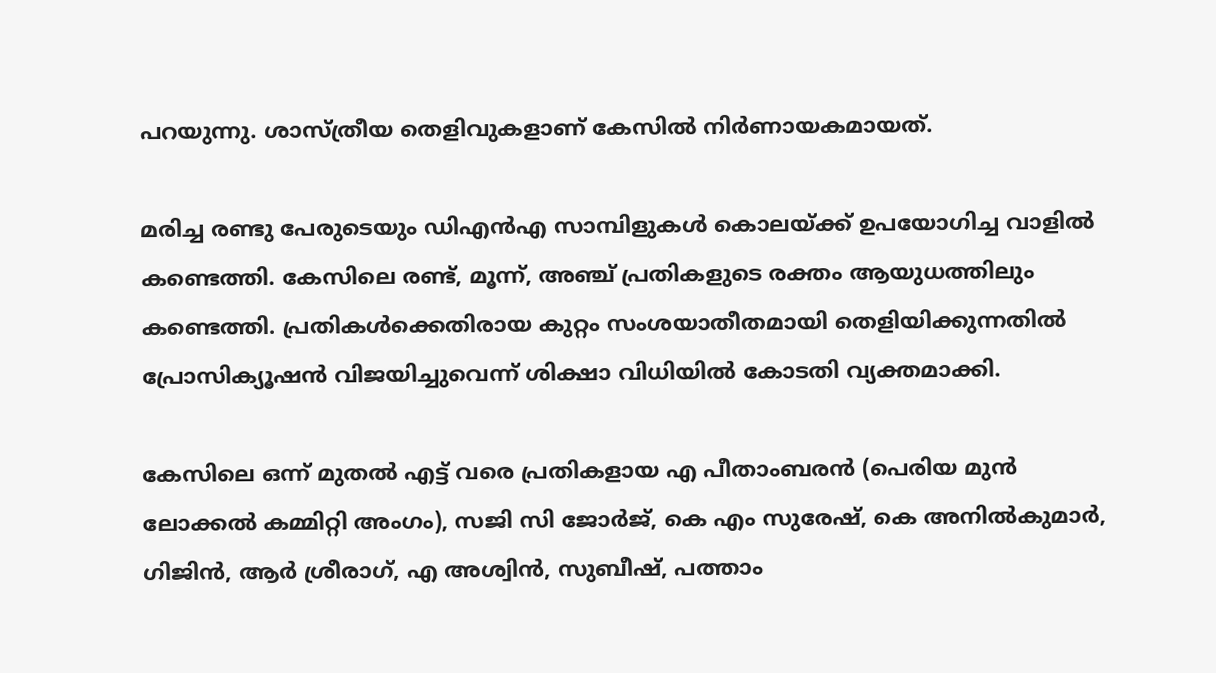പറയുന്നു. ശാസ്ത്രീയ തെളിവുകളാണ് കേസില്‍ നിര്‍ണായകമായത്.

മരിച്ച രണ്ടു പേരുടെയും ഡിഎന്‍എ സാമ്പിളുകള്‍ കൊലയ്ക്ക് ഉപയോഗിച്ച വാളില്‍ കണ്ടെത്തി. കേസിലെ രണ്ട്, മൂന്ന്, അഞ്ച് പ്രതികളുടെ രക്തം ആയുധത്തിലും കണ്ടെത്തി. പ്രതികള്‍ക്കെതിരായ കുറ്റം സംശയാതീതമായി തെളിയിക്കുന്നതില്‍ പ്രോസിക്യൂഷന്‍ വിജയിച്ചുവെന്ന് ശിക്ഷാ വിധിയില്‍ കോടതി വ്യക്തമാക്കി.

കേസിലെ ഒന്ന് മുതല്‍ എട്ട് വരെ പ്രതികളായ എ പീതാംബരന്‍ (പെരിയ മുന്‍ ലോക്കല്‍ കമ്മിറ്റി അംഗം), സജി സി ജോര്‍ജ്, കെ എം സുരേഷ്, കെ അനില്‍കുമാര്‍, ഗിജിന്‍, ആര്‍ ശ്രീരാഗ്, എ അശ്വിന്‍, സുബീഷ്, പത്താം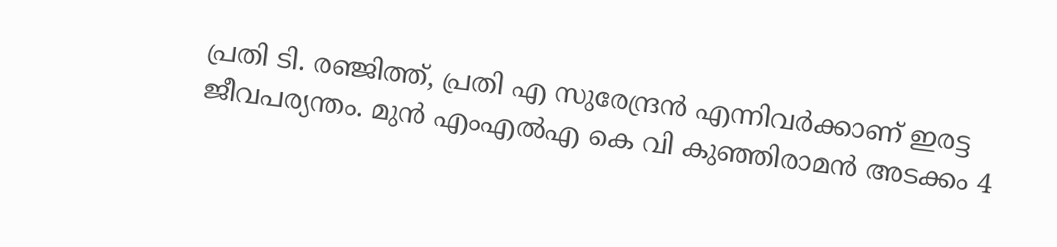പ്രതി ടി. രഞ്ജിത്ത്, പ്രതി എ സുരേന്ദ്രന്‍ എന്നിവര്‍ക്കാണ് ഇരട്ട ജീവപര്യന്തം. മുന്‍ എംഎല്‍എ കെ വി കുഞ്ഞിരാമന്‍ അടക്കം 4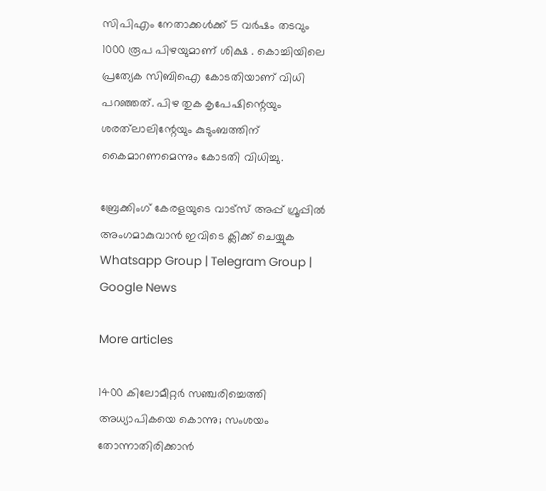സിപിഎം നേതാക്കള്‍ക്ക് 5 വര്‍ഷം തടവും 1000 രൂപ പിഴയുമാണ് ശിക്ഷ . കൊച്ചിയിലെ പ്രത്യേക സിബിഐ കോടതിയാണ് വിധി പറഞ്ഞത്. പിഴ തുക കൃപേഷിന്റെയും ശരത്‌ലാലിന്റേയും കുടുംബത്തിന് കൈമാറണമെന്നും കോടതി വിധിച്ചു.

ബ്രേക്കിംഗ് കേരളയുടെ വാട്സ് അപ്പ് ഗ്രൂപ്പിൽ അംഗമാകുവാൻ ഇവിടെ ക്ലിക്ക് ചെയ്യുക Whatsapp Group | Telegram Group | Google News

More articles

1400 കിലോമീറ്റർ സഞ്ചരിച്ചെത്തി അധ്യാപികയെ കൊന്നു; സംശയം തോന്നാതിരിക്കാൻ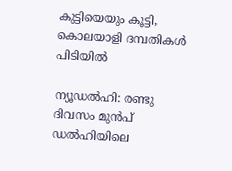കുട്ടിയെയും കൂട്ടി, കൊലയാളി ദമ്പതികൾ പിടിയിൽ

ന്യൂഡൽഹി: രണ്ടു ദിവസം മുൻപ് ഡൽഹിയിലെ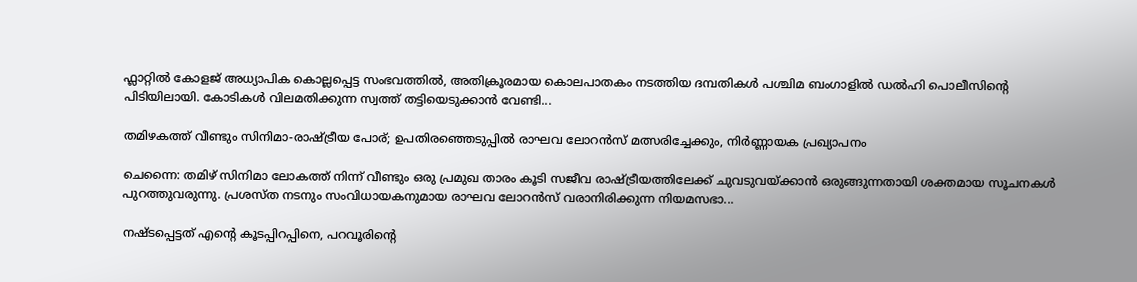ഫ്ലാറ്റിൽ കോളജ് അധ്യാപിക കൊല്ലപ്പെട്ട സംഭവത്തിൽ, അതിക്രൂരമായ കൊലപാതകം നടത്തിയ ദമ്പതികൾ പശ്ചിമ ബംഗാളിൽ ഡൽഹി പൊലീസിന്റെ പിടിയിലായി. കോടികൾ വിലമതിക്കുന്ന സ്വത്ത് തട്ടിയെടുക്കാൻ വേണ്ടി...

തമിഴകത്ത് വീണ്ടും സിനിമാ-രാഷ്ട്രീയ പോര്; ഉപതിരഞ്ഞെടുപ്പിൽ രാഘവ ലോറൻസ് മത്സരിച്ചേക്കും, നിർണ്ണായക പ്രഖ്യാപനം

ചെന്നൈ: തമിഴ് സിനിമാ ലോകത്ത് നിന്ന് വീണ്ടും ഒരു പ്രമുഖ താരം കൂടി സജീവ രാഷ്ട്രീയത്തിലേക്ക് ചുവടുവയ്ക്കാൻ ഒരുങ്ങുന്നതായി ശക്തമായ സൂചനകൾ പുറത്തുവരുന്നു. പ്രശസ്ത നടനും സംവിധായകനുമായ രാഘവ ലോറൻസ് വരാനിരിക്കുന്ന നിയമസഭാ...

നഷ്ടപ്പെട്ടത് എന്റെ കൂടപ്പിറപ്പിനെ, പറവൂരിന്റെ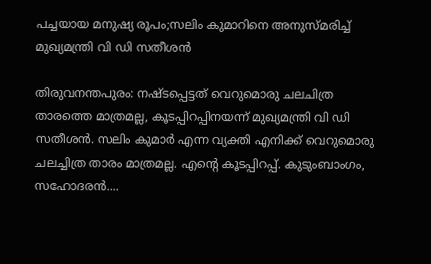പച്ചയായ മനുഷ്യ രൂപം;സലിം കുമാറിനെ അനുസ്മരിച്ച്‌ മുഖ്യമന്ത്രി വി ഡി സതീശന്‍

തിരുവനന്തപുരം: നഷ്ടപ്പെട്ടത് വെറുമൊരു ചലചിത്ര താരത്തെ മാത്രമല്ല, കൂടപ്പിറപ്പിനയന്ന് മുഖ്യമന്ത്രി വി ഡി സതീശൻ. സലിം കുമാര്‍ എന്ന വ്യക്തി എനിക്ക് വെറുമൊരു ചലച്ചിത്ര താരം മാത്രമല്ല. എന്റെ കൂടപ്പിറപ്പ്. കുടുംബാംഗം, സഹോദരന്‍....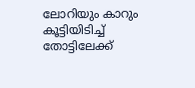ലോറിയും കാറും കൂട്ടിയിടിച്ച് തോട്ടിലേക്ക്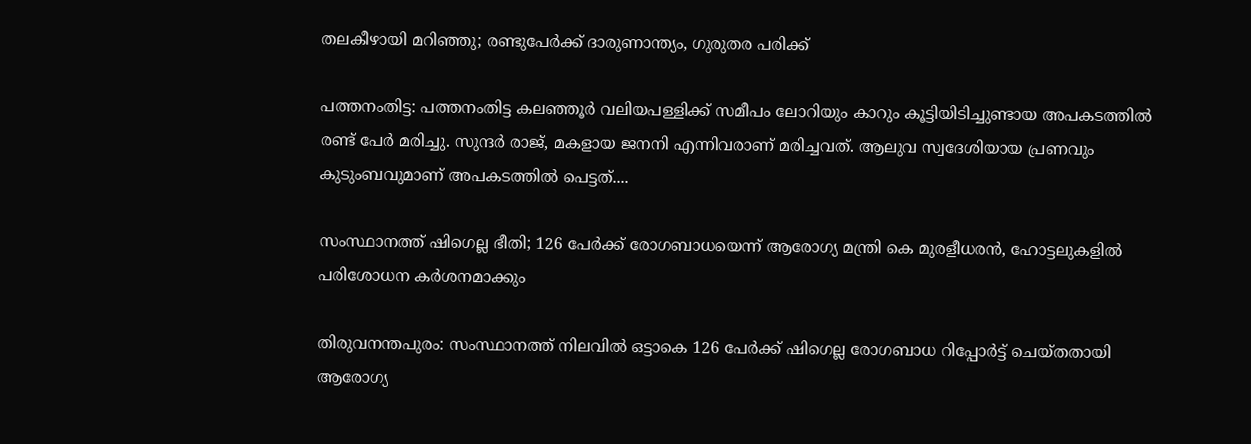തലകീഴായി മറിഞ്ഞു; രണ്ടുപേർക്ക് ദാരുണാന്ത്യം, ഗുരുതര പരിക്ക്

പത്തനംതിട്ട: പത്തനംതിട്ട കലഞ്ഞൂർ വലിയപള്ളിക്ക് സമീപം ലോറിയും കാറും കൂട്ടിയിടിച്ചുണ്ടായ അപകടത്തിൽ രണ്ട് പേർ മരിച്ചു. സുന്ദർ രാജ്, മകളായ ജനനി എന്നിവരാണ് മരിച്ചവത്. ആലുവ സ്വദേശിയായ പ്രണവും കുടുംബവുമാണ് അപകടത്തിൽ പെട്ടത്....

സംസ്ഥാനത്ത് ഷിഗെല്ല ഭീതി; 126 പേർക്ക് രോഗബാധയെന്ന് ആരോഗ്യ മന്ത്രി കെ മുരളീധരൻ, ഹോട്ടലുകളിൽ പരിശോധന കർശനമാക്കും

തിരുവനന്തപുരം: സംസ്ഥാനത്ത് നിലവിൽ ഒട്ടാകെ 126 പേർക്ക് ഷിഗെല്ല രോഗബാധ റിപ്പോർട്ട് ചെയ്തതായി ആരോഗ്യ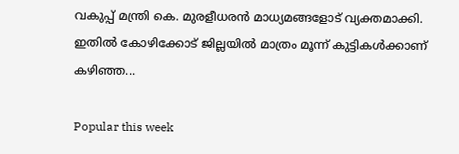വകുപ്പ് മന്ത്രി കെ. മുരളീധരൻ മാധ്യമങ്ങളോട് വ്യക്തമാക്കി. ഇതിൽ കോഴിക്കോട് ജില്ലയിൽ മാത്രം മൂന്ന് കുട്ടികൾക്കാണ് കഴിഞ്ഞ...

Popular this week